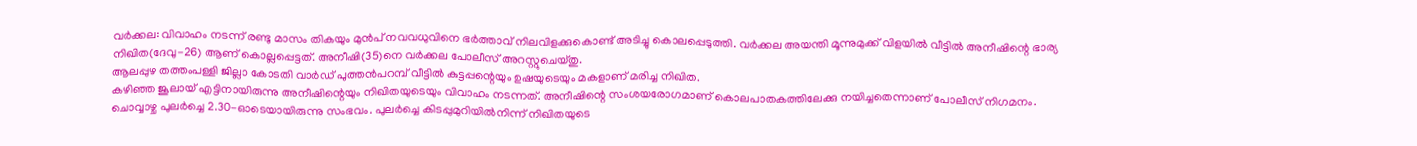വർക്കല: വിവാഹം നടന്ന് രണ്ടു മാസം തികയും മുൻപ് നവവധുവിനെ ഭർത്താവ് നിലവിളക്കുകൊണ്ട് അടിച്ചു കൊലപ്പെടുത്തി. വർക്കല അയന്തി മൂന്നുമുക്ക് വിളയിൽ വീട്ടിൽ അനീഷിന്റെ ഭാര്യ നിഖിത(ദേവു-26) ആണ് കൊല്ലപ്പെട്ടത്. അനീഷി(35)നെ വർക്കല പോലീസ് അറസ്റ്റുചെയ്തു.
ആലപ്പുഴ തത്തംപള്ളി ജില്ലാ കോടതി വാർഡ് പുത്തൻപറമ്പ് വീട്ടിൽ കുട്ടപ്പന്റെയും ഉഷയുടെയും മകളാണ് മരിച്ച നിഖിത.
കഴിഞ്ഞ ജൂലായ് എട്ടിനായിരുന്നു അനീഷിന്റെയും നിഖിതയുടെയും വിവാഹം നടന്നത്. അനീഷിന്റെ സംശയരോഗമാണ് കൊലപാതകത്തിലേക്കു നയിച്ചതെന്നാണ് പോലീസ് നിഗമനം.
ചൊവ്വാഴ്ച പുലർച്ചെ 2.30-ഓടെയായിരുന്നു സംഭവം. പുലർച്ചെ കിടപ്പുമുറിയിൽനിന്ന് നിഖിതയുടെ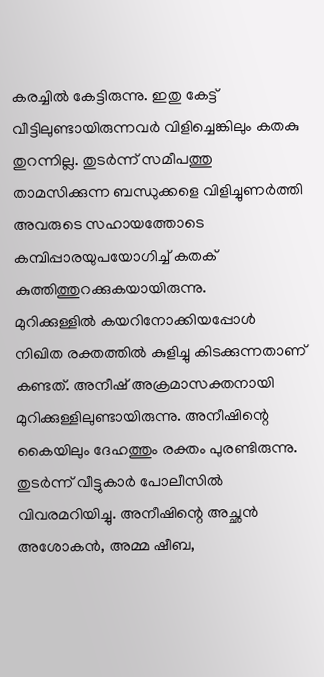കരച്ചിൽ കേട്ടിരുന്നു. ഇതു കേട്ട് വീട്ടിലുണ്ടായിരുന്നവർ വിളിച്ചെങ്കിലും കതകു തുറന്നില്ല. തുടർന്ന് സമീപത്തു താമസിക്കുന്ന ബന്ധുക്കളെ വിളിച്ചുണർത്തി അവരുടെ സഹായത്തോടെ കമ്പിപ്പാരയുപയോഗിച്ച് കതക് കുത്തിത്തുറക്കുകയായിരുന്നു.
മുറിക്കുള്ളിൽ കയറിനോക്കിയപ്പോൾ നിഖിത രക്തത്തിൽ കുളിച്ചു കിടക്കുന്നതാണ് കണ്ടത്. അനീഷ് അക്രമാസക്തനായി മുറിക്കുള്ളിലുണ്ടായിരുന്നു. അനീഷിന്റെ കൈയിലും ദേഹത്തും രക്തം പുരണ്ടിരുന്നു. തുടർന്ന് വീട്ടുകാർ പോലീസിൽ വിവരമറിയിച്ചു. അനീഷിന്റെ അച്ഛൻ അശോകൻ, അമ്മ ഷീബ,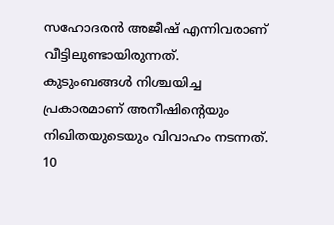സഹോദരൻ അജീഷ് എന്നിവരാണ് വീട്ടിലുണ്ടായിരുന്നത്.
കുടുംബങ്ങൾ നിശ്ചയിച്ച പ്രകാരമാണ് അനീഷിന്റെയും നിഖിതയുടെയും വിവാഹം നടന്നത്. 10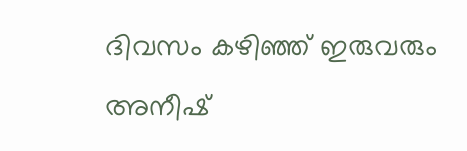ദിവസം കഴിഞ്ഞ് ഇരുവരും അനീഷ്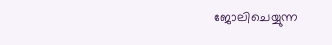ജോലിചെയ്യുന്ന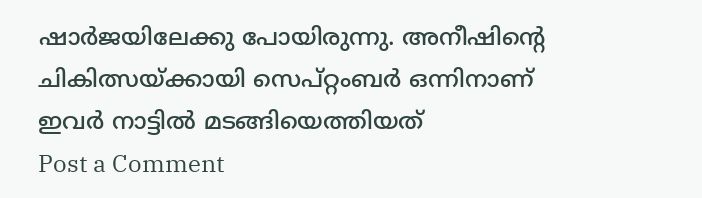ഷാർജയിലേക്കു പോയിരുന്നു. അനീഷിന്റെ ചികിത്സയ്ക്കായി സെപ്റ്റംബർ ഒന്നിനാണ് ഇവർ നാട്ടിൽ മടങ്ങിയെത്തിയത്
Post a Comment